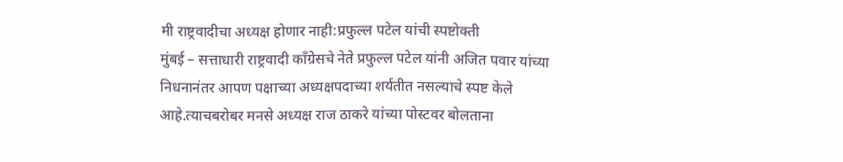मी राष्ट्रवादीचा अध्यक्ष होणार नाही:प्रफुल्ल पटेल यांची स्पष्टोक्ती
मुंबई – सत्ताधारी राष्ट्रवादी काँग्रेसचे नेते प्रफुल्ल पटेल यांनी अजित पवार यांच्या निधनानंतर आपण पक्षाच्या अध्यक्षपदाच्या शर्यतीत नसल्याचे स्पष्ट केले आहे.त्याचबरोबर मनसे अध्यक्ष राज ठाकरे यांच्या पोस्टवर बोलताना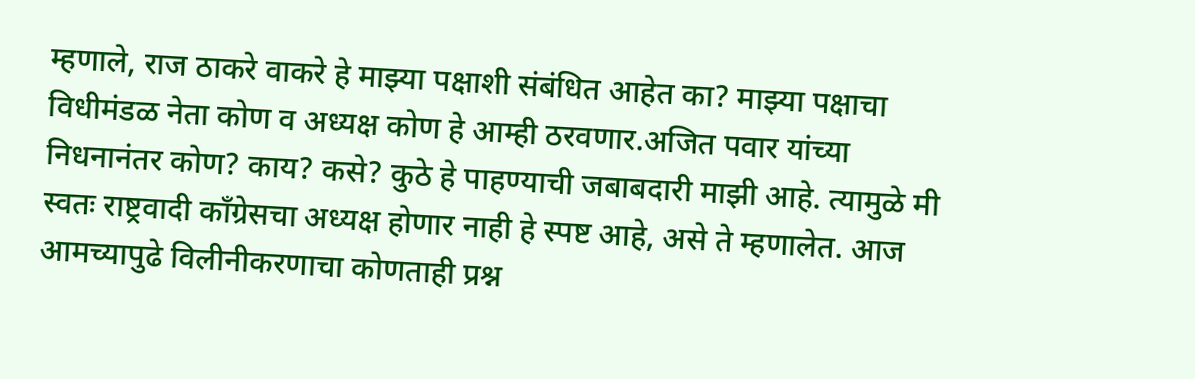म्हणाले, राज ठाकरे वाकरे हे माझ्या पक्षाशी संबंधित आहेत का? माझ्या पक्षाचा विधीमंडळ नेता कोण व अध्यक्ष कोण हे आम्ही ठरवणार.अजित पवार यांच्या निधनानंतर कोण? काय? कसे? कुठे हे पाहण्याची जबाबदारी माझी आहे. त्यामुळे मी स्वतः राष्ट्रवादी काँग्रेसचा अध्यक्ष होणार नाही हे स्पष्ट आहे, असे ते म्हणालेत. आज आमच्यापुढे विलीनीकरणाचा कोणताही प्रश्न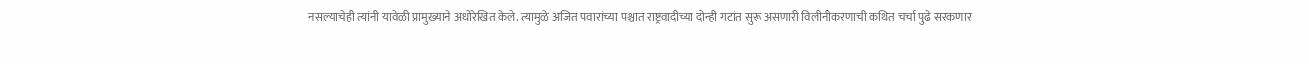नसल्याचेही त्यांनी यावेळी प्रामुख्याने अधोरेखित केले. त्यामुळे अजित पवारांच्या पश्चात राष्ट्रवादीच्या दोन्ही गटांत सुरू असणारी विलीनीकरणाची कथित चर्चा पुढे सरकणार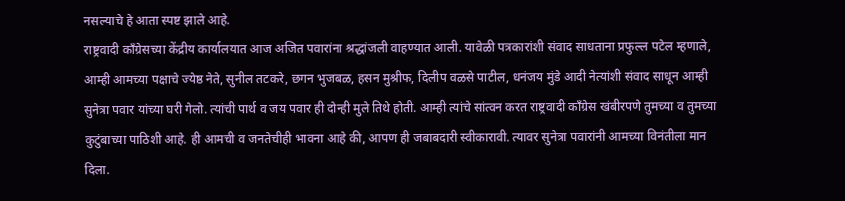नसल्याचे हे आता स्पष्ट झाले आहे.
राष्ट्रवादी काँग्रेसच्या केंद्रीय कार्यालयात आज अजित पवारांना श्रद्धांजली वाहण्यात आली. यावेळी पत्रकारांशी संवाद साधताना प्रफुल्ल पटेल म्हणाले, आम्ही आमच्या पक्षाचे ज्येष्ठ नेते, सुनील तटकरे, छगन भुजबळ, हसन मुश्रीफ, दिलीप वळसे पाटील, धनंजय मुंडे आदी नेत्यांशी संवाद साधून आम्ही सुनेत्रा पवार यांच्या घरी गेलो. त्यांची पार्थ व जय पवार ही दोन्ही मुले तिथे होती. आम्ही त्यांचे सांत्वन करत राष्ट्रवादी काँग्रेस खंबीरपणे तुमच्या व तुमच्या कुटुंबाच्या पाठिशी आहे. ही आमची व जनतेचीही भावना आहे की, आपण ही जबाबदारी स्वीकारावी. त्यावर सुनेत्रा पवारांनी आमच्या विनंतीला मान दिला.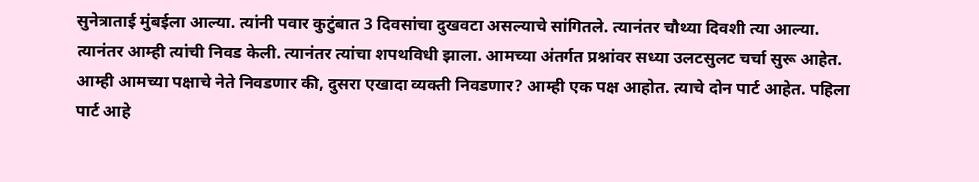सुनेत्राताई मुंबईला आल्या. त्यांनी पवार कुटुंबात 3 दिवसांचा दुखवटा असल्याचे सांगितले. त्यानंतर चौथ्या दिवशी त्या आल्या. त्यानंतर आम्ही त्यांची निवड केली. त्यानंतर त्यांचा शपथविधी झाला. आमच्या अंतर्गत प्रश्नांवर सध्या उलटसुलट चर्चा सुरू आहेत. आम्ही आमच्या पक्षाचे नेते निवडणार की, दुसरा एखादा व्यक्ती निवडणार? आम्ही एक पक्ष आहोत. त्याचे दोन पार्ट आहेत. पहिला पार्ट आहे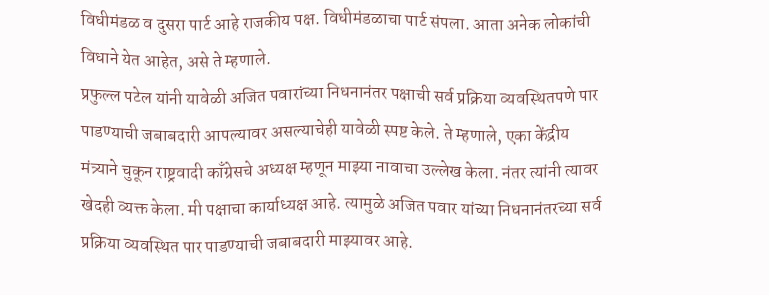विधीमंडळ व दुसरा पार्ट आहे राजकीय पक्ष. विधीमंडळाचा पार्ट संपला. आता अनेक लोकांची विधाने येत आहेत, असे ते म्हणाले.
प्रफुल्ल पटेल यांनी यावेळी अजित पवारांच्या निधनानंतर पक्षाची सर्व प्रक्रिया व्यवस्थितपणे पार पाडण्याची जबाबदारी आपल्यावर असल्याचेही यावेळी स्पष्ट केले. ते म्हणाले, एका केंद्रीय मंत्र्याने चुकून राष्ट्रवादी काँग्रेसचे अध्यक्ष म्हणून माझ्या नावाचा उल्लेख केला. नंतर त्यांनी त्यावर खेदही व्यक्त केला. मी पक्षाचा कार्याध्यक्ष आहे. त्यामुळे अजित पवार यांच्या निधनानंतरच्या सर्व प्रक्रिया व्यवस्थित पार पाडण्याची जबाबदारी माझ्यावर आहे.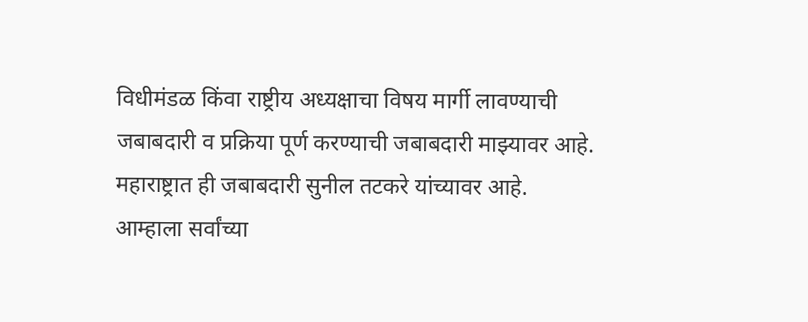विधीमंडळ किंवा राष्ट्रीय अध्यक्षाचा विषय मार्गी लावण्याची जबाबदारी व प्रक्रिया पूर्ण करण्याची जबाबदारी माझ्यावर आहे. महाराष्ट्रात ही जबाबदारी सुनील तटकरे यांच्यावर आहे.
आम्हाला सर्वांच्या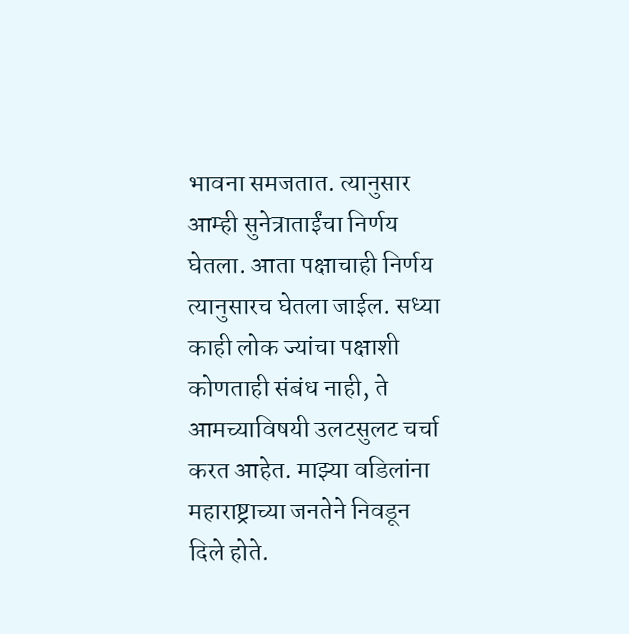भावना समजतात. त्यानुसार आम्ही सुनेत्राताईंचा निर्णय घेतला. आता पक्षाचाही निर्णय त्यानुसारच घेतला जाईल. सध्या काही लोक ज्यांचा पक्षाशी कोणताही संबंध नाही, ते आमच्याविषयी उलटसुलट चर्चा करत आहेत. माझ्या वडिलांना महाराष्ट्राच्या जनतेने निवडून दिले होते.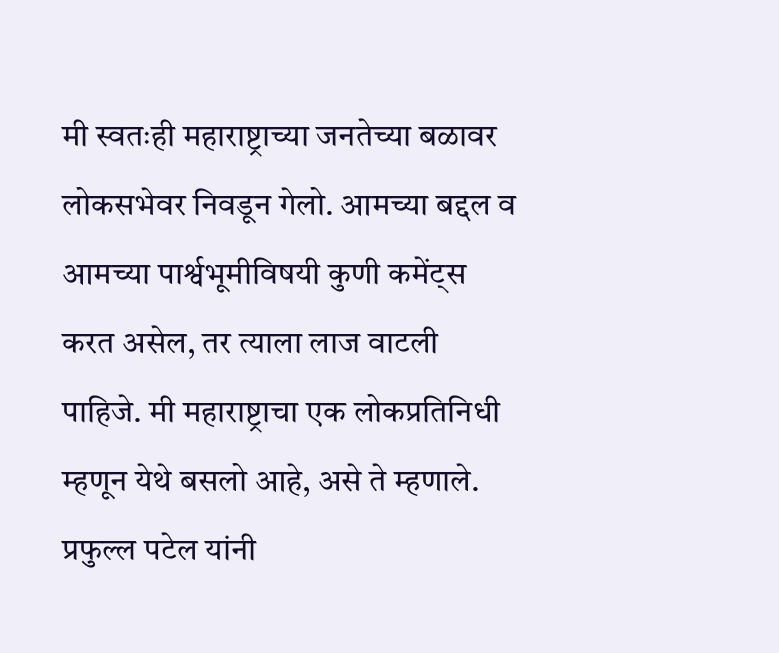मी स्वतःही महाराष्ट्राच्या जनतेच्या बळावर लोकसभेवर निवडून गेलो. आमच्या बद्दल व आमच्या पार्श्वभूमीविषयी कुणी कमेंट्स करत असेल, तर त्याला लाज वाटली पाहिजे. मी महाराष्ट्राचा एक लोकप्रतिनिधी म्हणून येथे बसलो आहे, असे ते म्हणाले.
प्रफुल्ल पटेल यांनी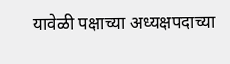यावेळी पक्षाच्या अध्यक्षपदाच्या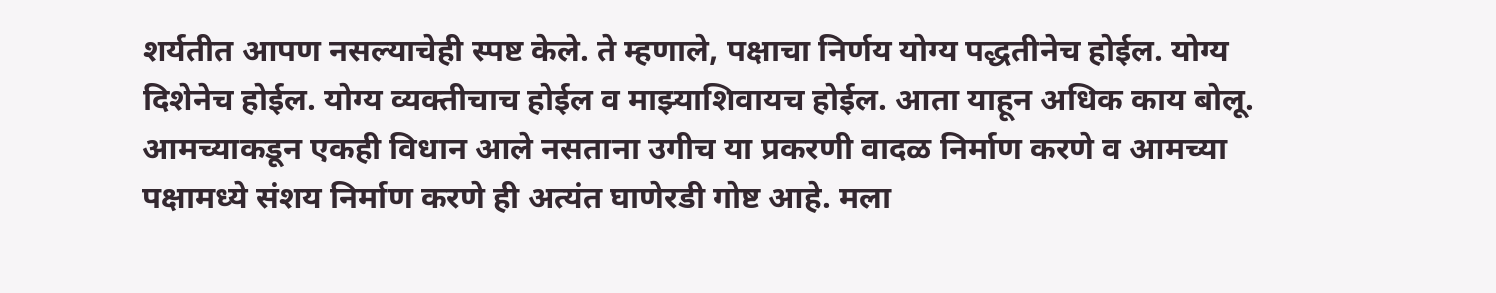शर्यतीत आपण नसल्याचेही स्पष्ट केले. ते म्हणाले, पक्षाचा निर्णय योग्य पद्धतीनेच होईल. योग्य दिशेनेच होईल. योग्य व्यक्तीचाच होईल व माझ्याशिवायच होईल. आता याहून अधिक काय बोलू. आमच्याकडून एकही विधान आले नसताना उगीच या प्रकरणी वादळ निर्माण करणे व आमच्या पक्षामध्ये संशय निर्माण करणे ही अत्यंत घाणेरडी गोष्ट आहे. मला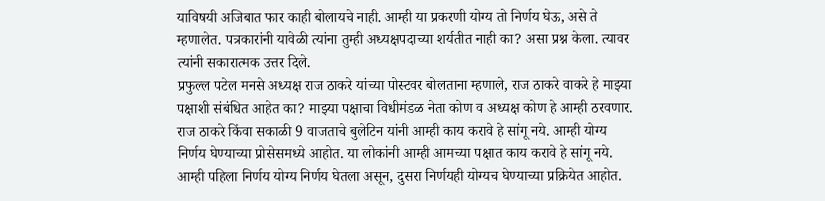याविषयी अजिबात फार काही बोलायचे नाही. आम्ही या प्रकरणी योग्य तो निर्णय घेऊ, असे ते म्हणालेत. पत्रकारांनी यावेळी त्यांना तुम्ही अध्यक्षपदाच्या शर्यतीत नाही का? असा प्रश्न केला. त्यावर त्यांनी सकारात्मक उत्तर दिले.
प्रफुल्ल पटेल मनसे अध्यक्ष राज ठाकरे यांच्या पोस्टवर बोलताना म्हणाले, राज ठाकरे वाकरे हे माझ्या पक्षाशी संबंधित आहेत का? माझ्या पक्षाचा विधीमंडळ नेता कोण व अध्यक्ष कोण हे आम्ही ठरवणार. राज ठाकरे किंवा सकाळी 9 वाजताचे बुलेटिन यांनी आम्ही काय करावे हे सांगू नये. आम्ही योग्य निर्णय घेण्याच्या प्रोसेसमध्ये आहोत. या लोकांनी आम्ही आमच्या पक्षात काय करावे हे सांगू नये. आम्ही पहिला निर्णय योग्य निर्णय घेतला असून, दुसरा निर्णयही योग्यच घेण्याच्या प्रक्रियेत आहोत.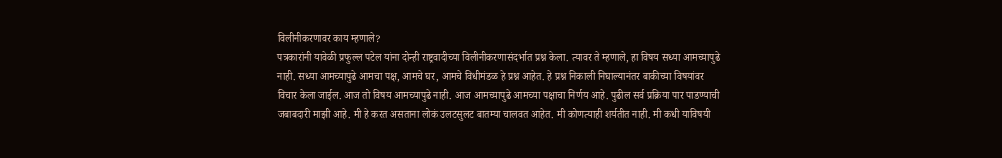विलीनीकरणावर काय म्हणाले?
पत्रकारांनी यावेळी प्रफुल्ल पटेल यांना दोन्ही राष्ट्रवादीच्या विलीनीकरणासंदर्भात प्रश्न केला. त्यावर ते म्हणाले, हा विषय सध्या आमच्यापुढे नाही. सध्या आमच्यापुढे आमचा पक्ष, आमचे घर, आमचे विधीमंडळ हे प्रश्न आहेत. हे प्रश्न निकाली निघाल्यानंतर बाकीच्या विषयांवर विचार केला जाईल. आज तो विषय आमच्यापुढे नाही. आज आमच्यापुढे आमच्या पक्षाचा निर्णय आहे. पुढील सर्व प्रक्रिया पार पाडण्याची जबाबदारी माझी आहे. मी हे करत असताना लोकं उलटसुलट बातम्या चालवत आहेत. मी कोणत्याही शर्यतीत नाही. मी कधी याविषयी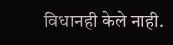विधानही केले नाही.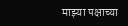माझ्या पक्षाच्या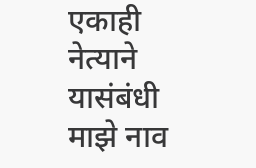एकाही नेत्याने यासंबंधी माझे नाव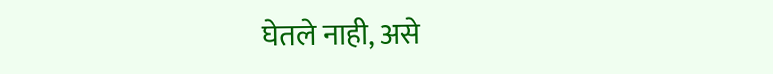घेतले नाही, असे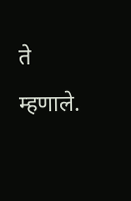ते म्हणाले.